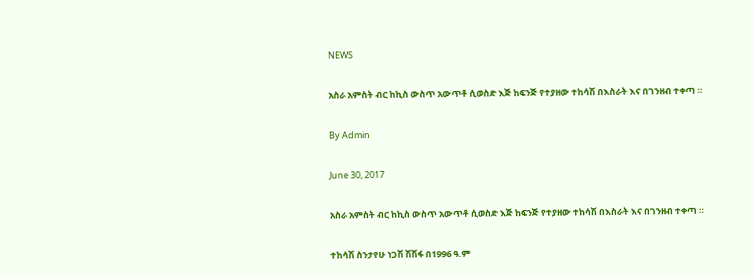NEWS

አስራ አምስት ብር ከኪስ ውስጥ አውጥቶ ሲወስድ እጅ ከፍንጅ የተያዘው ተከሳሽ በእስራት እና በገንዘብ ተቀጣ ።

By Admin

June 30, 2017

አስራ አምስት ብር ከኪስ ውስጥ አውጥቶ ሲወስድ እጅ ከፍንጅ የተያዘው ተከሳሽ በእስራት እና በገንዘብ ተቀጣ ።

ተከሳሽ ስንታየሁ ነጋሽ ሽሽፋ በ1996 ዓ.ም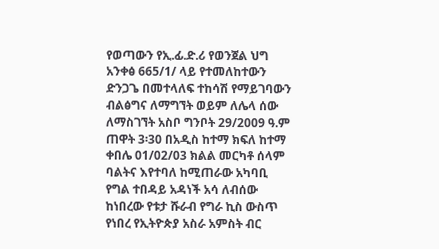የወጣውን የኢ.ፊ.ድ.ሪ የወንጀል ህግ አንቀፅ 665/1/ ላይ የተመለከተውን ድንጋጌ በመተላለፍ ተከሳሽ የማይገባውን ብልፅግና ለማግኘት ወይም ለሌላ ሰው ለማስገኘት አስቦ ግንቦት 29/2009 ዓ.ም ጠዋት 3፡30 በአዲስ ከተማ ክፍለ ከተማ ቀበሌ 01/02/03 ክልል መርካቶ ሰላም ባልትና እየተባለ ከሚጠራው አካባቢ የግል ተበዳይ አዳነች አሳ ለብሰው ከነበረው የቱታ ሹራብ የግራ ኪስ ውስጥ የነበረ የኢትዮጵያ አስራ አምስት ብር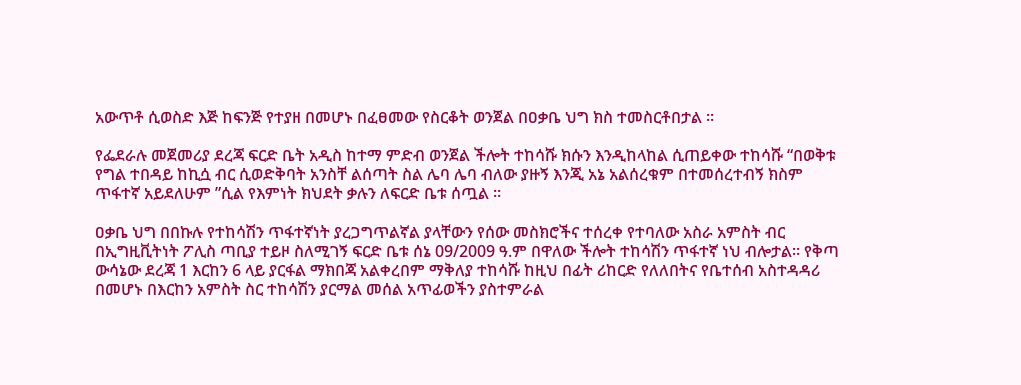አውጥቶ ሲወስድ እጅ ከፍንጅ የተያዘ በመሆኑ በፈፀመው የስርቆት ወንጀል በዐቃቤ ህግ ክስ ተመስርቶበታል ።

የፌደራሉ መጀመሪያ ደረጃ ፍርድ ቤት አዲስ ከተማ ምድብ ወንጀል ችሎት ተከሳሹ ክሱን እንዲከላከል ሲጠይቀው ተከሳሹ “በወቅቱ የግል ተበዳይ ከኪሷ ብር ሲወድቅባት አንስቸ ልሰጣት ስል ሌባ ሌባ ብለው ያዙኝ እንጂ አኔ አልሰረቁም በተመሰረተብኝ ክስም ጥፋተኛ አይደለሁም ”ሲል የእምነት ክህደት ቃሉን ለፍርድ ቤቱ ሰጧል ።

ዐቃቤ ህግ በበኩሉ የተከሳሽን ጥፋተኛነት ያረጋግጥልኛል ያላቸውን የሰው መስክሮችና ተሰረቀ የተባለው አስራ አምስት ብር በኢግዚቪትነት ፖሊስ ጣቢያ ተይዞ ስለሚገኝ ፍርድ ቤቱ ሰኔ 09/2009 ዓ.ም በዋለው ችሎት ተከሳሽን ጥፋተኛ ነህ ብሎታል። የቅጣ ውሳኔው ደረጃ 1 እርከን 6 ላይ ያርፋል ማክበጃ አልቀረበም ማቅለያ ተከሳሹ ከዚህ በፊት ሪከርድ የለለበትና የቤተሰብ አስተዳዳሪ በመሆኑ በእርከን አምስት ስር ተከሳሽን ያርማል መሰል አጥፊወችን ያስተምራል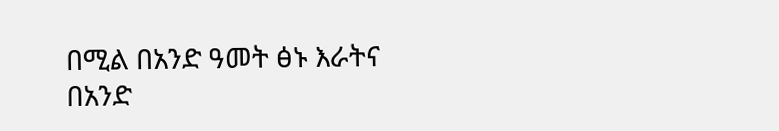በሚል በአንድ ዓመት ፅኑ እራትና በአንድ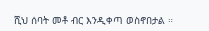ሺህ ሰባት መቶ ብር እንዲቀጣ ወስኖበታል ።